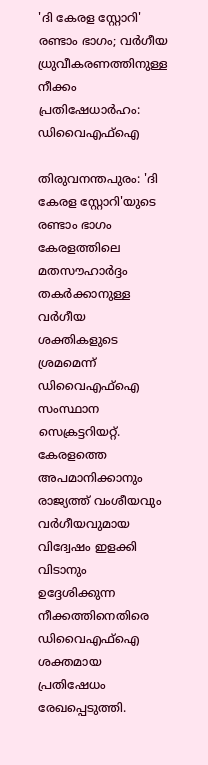'ദി കേരള സ്റ്റോറി' രണ്ടാം ഭാഗം; വർഗീയ ധ്രുവീകരണത്തിനുള്ള നീക്കം പ്രതിഷേധാർഹം: ഡിവൈഎഫ്ഐ

തിരുവനന്തപുരം: 'ദി കേരള സ്റ്റോറി'യുടെ രണ്ടാം ഭാഗം കേരളത്തിലെ മതസൗഹാർദ്ദം തകർക്കാനുള്ള വർഗീയ ശക്തികളുടെ ശ്രമമെന്ന് ഡിവൈഎഫ്ഐ സംസ്ഥാന സെക്രട്ടറിയറ്റ്. കേരളത്തെ അപമാനിക്കാനും രാജ്യത്ത് വംശീയവും വർഗീയവുമായ വിദ്വേഷം ഇളക്കി വിടാനും ഉദ്ദേശിക്കുന്ന നീക്കത്തിനെതിരെ ഡിവൈഎഫ്ഐ ശക്തമായ പ്രതിഷേധം രേഖപ്പെടുത്തി.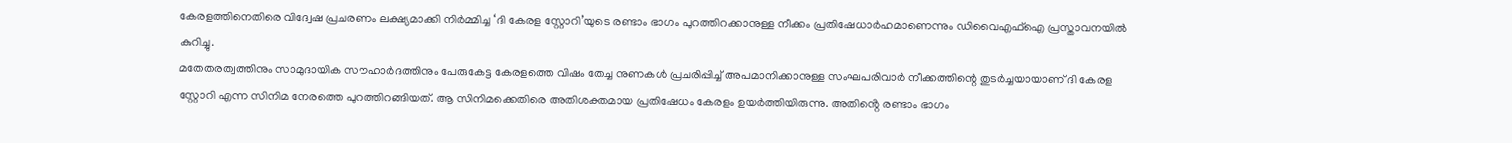കേരളത്തിനെതിരെ വിദ്വേഷ പ്രചരണം ലക്ഷ്യമാക്കി നിർമ്മിച്ച ‘ദി കേരള സ്റ്റോറി’യുടെ രണ്ടാം ഭാഗം പുറത്തിറക്കാനുള്ള നീക്കം പ്രതിഷേധാർഹമാണെന്നും ഡിവൈഎഫ്ഐ പ്രസ്താവനയിൽ കുറിച്ചു.
മതേതരത്വത്തിനും സാമുദായിക സൗഹാർദത്തിനും പേരുകേട്ട കേരളത്തെ വിഷം തേച്ച നുണകൾ പ്രചരിപ്പിച്ച് അപമാനിക്കാനുള്ള സംഘപരിവാർ നീക്കത്തിന്റെ തുടർച്ചയായാണ് ദി കേരള സ്റ്റോറി എന്ന സിനിമ നേരത്തെ പുറത്തിറങ്ങിയത്. ആ സിനിമക്കെതിരെ അതിശക്തമായ പ്രതിഷേധം കേരളം ഉയർത്തിയിരുന്നു. അതിൻ്റെ രണ്ടാം ഭാഗം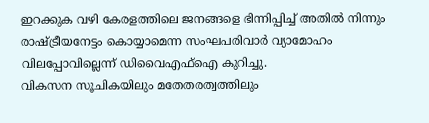ഇറക്കുക വഴി കേരളത്തിലെ ജനങ്ങളെ ഭിന്നിപ്പിച്ച് അതിൽ നിന്നും രാഷ്ട്രീയനേട്ടം കൊയ്യാമെന്ന സംഘപരിവാർ വ്യാമോഹം വിലപ്പോവില്ലെന്ന് ഡിവൈഎഫ്ഐ കുറിച്ചു.
വികസന സൂചികയിലും മതേതരത്വത്തിലും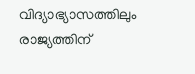വിദ്യാഭ്യാസത്തിലും രാജ്യത്തിന്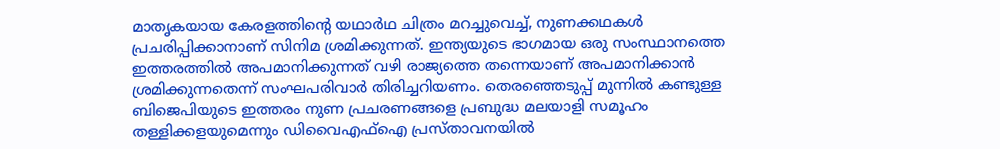മാതൃകയായ കേരളത്തിന്റെ യഥാർഥ ചിത്രം മറച്ചുവെച്ച്, നുണക്കഥകൾ പ്രചരിപ്പിക്കാനാണ് സിനിമ ശ്രമിക്കുന്നത്. ഇന്ത്യയുടെ ഭാഗമായ ഒരു സംസ്ഥാനത്തെ ഇത്തരത്തിൽ അപമാനിക്കുന്നത് വഴി രാജ്യത്തെ തന്നെയാണ് അപമാനിക്കാൻ ശ്രമിക്കുന്നതെന്ന് സംഘപരിവാർ തിരിച്ചറിയണം. തെരഞ്ഞെടുപ്പ് മുന്നിൽ കണ്ടുള്ള ബിജെപിയുടെ ഇത്തരം നുണ പ്രചരണങ്ങളെ പ്രബുദ്ധ മലയാളി സമൂഹം തള്ളിക്കളയുമെന്നും ഡിവൈഎഫ്ഐ പ്രസ്താവനയിൽ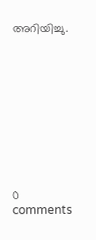അറിയിച്ചു.










0 comments